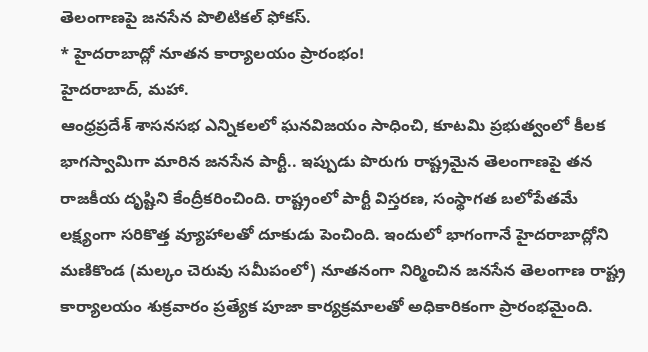తెలంగాణపై జనసేన పొలిటికల్ ఫోకస్.
* హైదరాబాద్లో నూతన కార్యాలయం ప్రారంభం!
హైదరాబాద్, మహా.
ఆంధ్రప్రదేశ్ శాసనసభ ఎన్నికలలో ఘనవిజయం సాధించి, కూటమి ప్రభుత్వంలో కీలక భాగస్వామిగా మారిన జనసేన పార్టీ.. ఇప్పుడు పొరుగు రాష్ట్రమైన తెలంగాణపై తన రాజకీయ దృష్టిని కేంద్రీకరించింది. రాష్ట్రంలో పార్టీ విస్తరణ, సంస్థాగత బలోపేతమే లక్ష్యంగా సరికొత్త వ్యూహాలతో దూకుడు పెంచింది. ఇందులో భాగంగానే హైదరాబాద్లోని మణికొండ (మల్కం చెరువు సమీపంలో) నూతనంగా నిర్మించిన జనసేన తెలంగాణ రాష్ట్ర కార్యాలయం శుక్రవారం ప్రత్యేక పూజా కార్యక్రమాలతో అధికారికంగా ప్రారంభమైంది.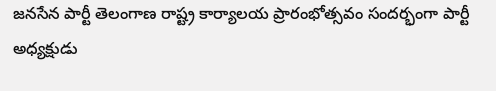జనసేన పార్టీ తెలంగాణ రాష్ట్ర కార్యాలయ ప్రారంభోత్సవం సందర్భంగా పార్టీ అధ్యక్షుడు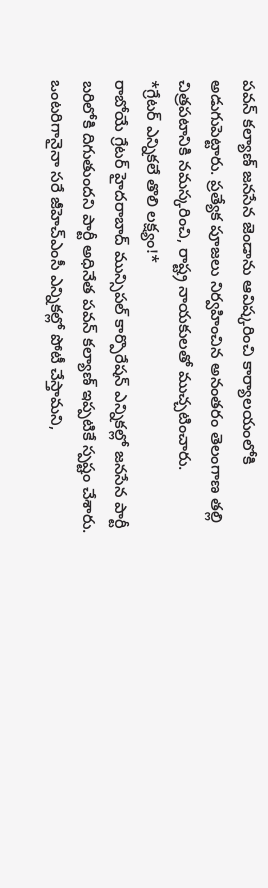పవన్ కల్యాణ్ జనసేన జెండాను ఆవిష్కరించి కార్యాలయంలోకి అడుగుపెట్టారు. ప్రత్యేక పూజలు నిర్వహించిన అనంతరం తెలంగాణ తల్లి చిత్రపటానికి నమస్కరించి, రాష్ట్ర నాయకులతో ముచ్చటించారు.
*గ్రేటర్ ఎన్నికలే తొలి లక్ష్యం!*
రాబోయే గ్రేటర్ హైదరాబాద్ మున్సిపల్ కార్పొరేషన్ ఎన్నికల్లో జనసేన పార్టీ బరిలోకి దిగుతుందని పార్టీ అధినేత పవన్ కల్యాణ్ ఇప్పటికే స్పష్టం చేశారు. ఒంటరిగానైనా సరే జీహెచ్ఎంసీ ఎన్నికల్లో పోటీ చేస్తామని,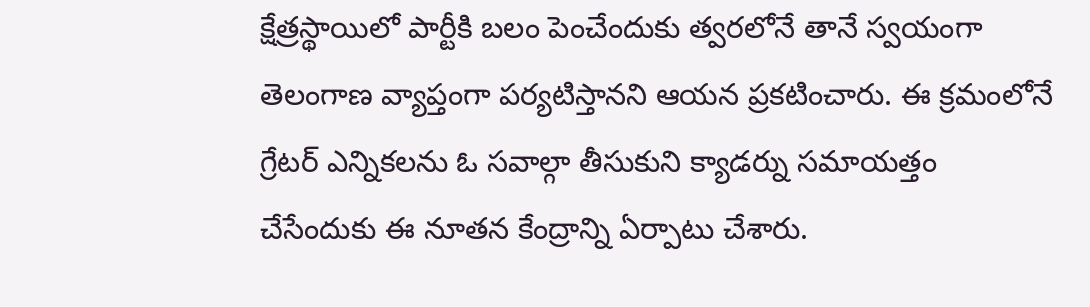క్షేత్రస్థాయిలో పార్టీకి బలం పెంచేందుకు త్వరలోనే తానే స్వయంగా తెలంగాణ వ్యాప్తంగా పర్యటిస్తానని ఆయన ప్రకటించారు. ఈ క్రమంలోనే గ్రేటర్ ఎన్నికలను ఓ సవాల్గా తీసుకుని క్యాడర్ను సమాయత్తం చేసేందుకు ఈ నూతన కేంద్రాన్ని ఏర్పాటు చేశారు.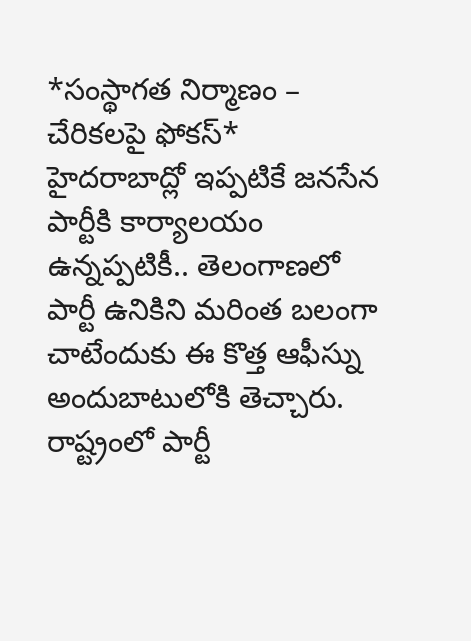*సంస్థాగత నిర్మాణం – చేరికలపై ఫోకస్*
హైదరాబాద్లో ఇప్పటికే జనసేన పార్టీకి కార్యాలయం ఉన్నప్పటికీ.. తెలంగాణలో పార్టీ ఉనికిని మరింత బలంగా చాటేందుకు ఈ కొత్త ఆఫీస్ను అందుబాటులోకి తెచ్చారు. రాష్ట్రంలో పార్టీ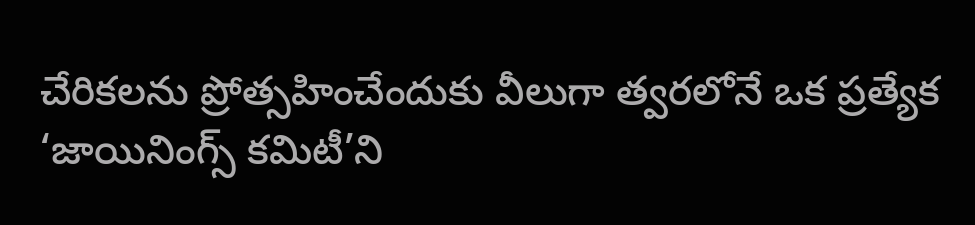చేరికలను ప్రోత్సహించేందుకు వీలుగా త్వరలోనే ఒక ప్రత్యేక ‘జాయినింగ్స్ కమిటీ’ని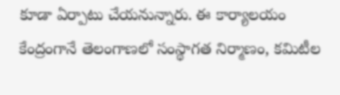కూడా ఏర్పాటు చేయనున్నారు. ఈ కార్యాలయం కేంద్రంగానే తెలంగాణలో సంస్థాగత నిర్మాణం, కమిటీల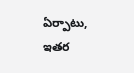ఏర్పాటు, ఇతర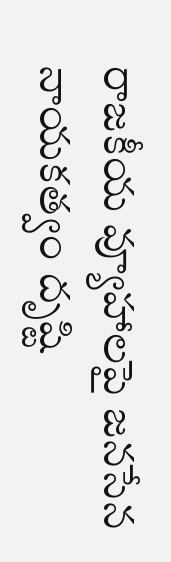రాజకీయ వ్యూహాలపై జనసేన నాయకత్వం దృష్టి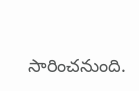సారించనుంది.